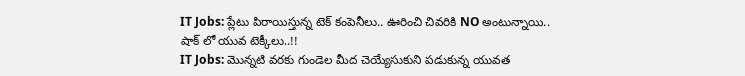IT Jobs: ప్లేటు పిరాయిస్తున్న టెక్ కంపెనీలు.. ఊరించి చివరికి NO అంటున్నాయి.. షాక్ లో యువ టెక్కీలు..!!
IT Jobs: మెున్నటి వరకు గుండెల మీద చెయ్యేసుకుని పడుకున్న యువత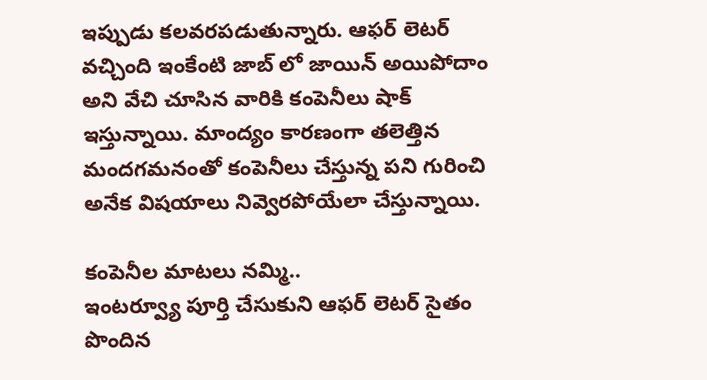ఇప్పుడు కలవరపడుతున్నారు. ఆఫర్ లెటర్ వచ్చింది ఇంకేంటి జాబ్ లో జాయిన్ అయిపోదాం అని వేచి చూసిన వారికి కంపెనీలు షాక్ ఇస్తున్నాయి. మాంద్యం కారణంగా తలెత్తిన మందగమనంతో కంపెనీలు చేస్తున్న పని గురించి అనేక విషయాలు నివ్వెరపోయేలా చేస్తున్నాయి.

కంపెనీల మాటలు నమ్మి..
ఇంటర్వ్యూ పూర్తి చేసుకుని ఆఫర్ లెటర్ సైతం పొందిన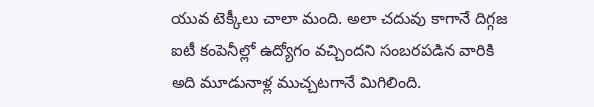యువ టెక్కీలు చాలా మంది. అలా చదువు కాగానే దిగ్గజ ఐటీ కంపెనీల్లో ఉద్యోగం వచ్చిందని సంబరపడిన వారికి అది మూడునాళ్ల ముచ్చటగానే మిగిలింది.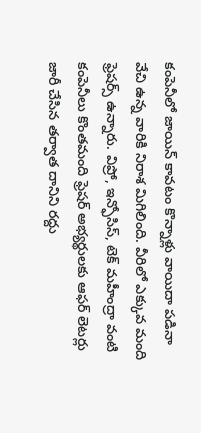కంపెనీలో జాయిన్ కావటం కొన్నాళ్లు వాయిదా పడినా వేచి ఉన్న వారికి నిరాశ మిగిలింది. వీరిలో ఎక్కువ మంది ఫ్రెషర్స్ ఉన్నారు. విప్రో, ఇన్ఫోసిస్, టెక్ మహీంద్రా వంటి కంపెనీలు కొంతమంది ఫ్రెషర్ అభ్యర్థులకు ఆఫర్ లెటర్లు జారీ చేసిన తర్వాత దానిని రద్దు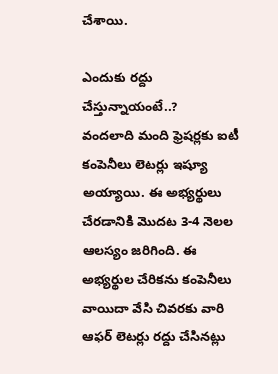చేశాయి.

ఎందుకు రద్దు చేస్తున్నాయంటే..?
వందలాది మంది ఫ్రెషర్లకు ఐటీ కంపెనీలు లెటర్లు ఇష్యూ అయ్యాయి. ఈ అభ్యర్థులు చేరడానికి మొదట 3-4 నెలల ఆలస్యం జరిగింది. ఈ అభ్యర్థుల చేరికను కంపెనీలు వాయిదా వేసి చివరకు వారి ఆఫర్ లెటర్లు రద్దు చేసినట్లు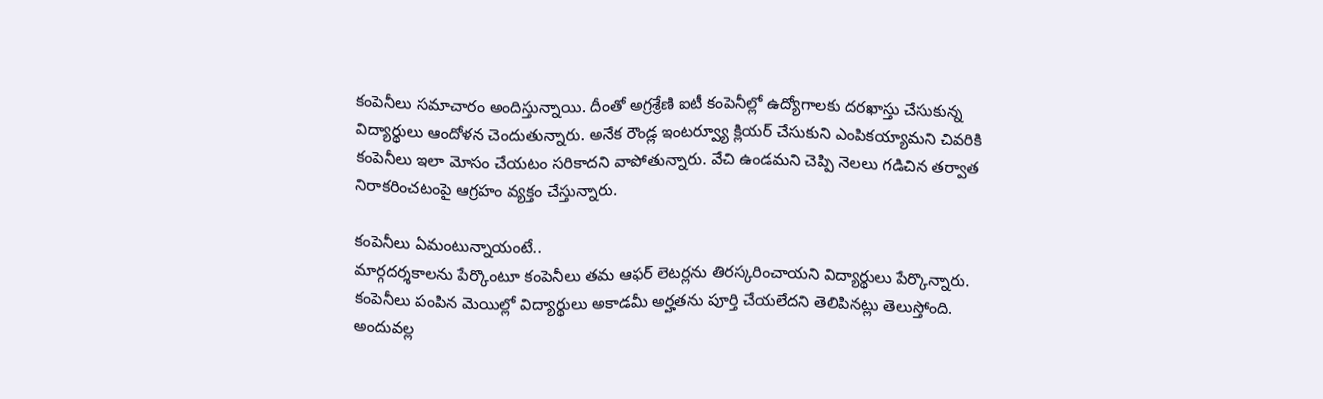కంపెనీలు సమాచారం అందిస్తున్నాయి. దీంతో అగ్రశ్రేణి ఐటీ కంపెనీల్లో ఉద్యోగాలకు దరఖాస్తు చేసుకున్న విద్యార్థులు ఆందోళన చెందుతున్నారు. అనేక రౌండ్ల ఇంటర్వ్యూ క్లియర్ చేసుకుని ఎంపికయ్యామని చివరికి కంపెనీలు ఇలా మోసం చేయటం సరికాదని వాపోతున్నారు. వేచి ఉండమని చెప్పి నెలలు గడిచిన తర్వాత నిరాకరించటంపై ఆగ్రహం వ్యక్తం చేస్తున్నారు.

కంపెనీలు ఏమంటున్నాయంటే..
మార్గదర్శకాలను పేర్కొంటూ కంపెనీలు తమ ఆఫర్ లెటర్లను తిరస్కరించాయని విద్యార్థులు పేర్కొన్నారు. కంపెనీలు పంపిన మెయిల్లో విద్యార్థులు అకాడమీ అర్హతను పూర్తి చేయలేదని తెలిపినట్లు తెలుస్తోంది. అందువల్ల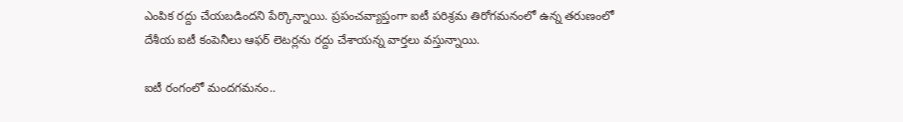ఎంపిక రద్దు చేయబడిందని పేర్కొన్నాయి. ప్రపంచవ్యాప్తంగా ఐటీ పరిశ్రమ తిరోగమనంలో ఉన్న తరుణంలో దేశీయ ఐటీ కంపెనీలు ఆఫర్ లెటర్లను రద్దు చేశాయన్న వార్తలు వస్తున్నాయి.

ఐటీ రంగంలో మందగమనం..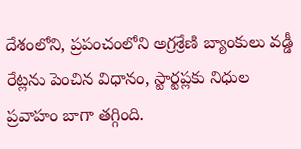దేశంలోని, ప్రపంచంలోని అగ్రశ్రేణి బ్యాంకులు వడ్డీ రేట్లను పెంచిన విధానం, స్టార్టప్లకు నిధుల ప్రవాహం బాగా తగ్గింది.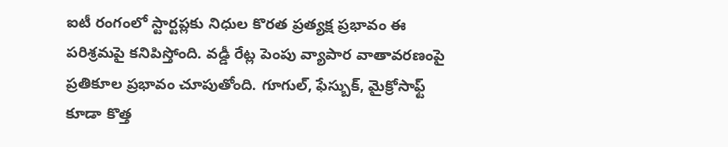ఐటీ రంగంలో స్టార్టప్లకు నిధుల కొరత ప్రత్యక్ష ప్రభావం ఈ పరిశ్రమపై కనిపిస్తోంది. వడ్డీ రేట్ల పెంపు వ్యాపార వాతావరణంపై ప్రతికూల ప్రభావం చూపుతోంది. గూగుల్, ఫేస్బుక్, మైక్రోసాఫ్ట్ కూడా కొత్త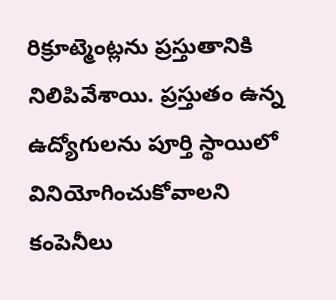రిక్రూట్మెంట్లను ప్రస్తుతానికి నిలిపివేశాయి. ప్రస్తుతం ఉన్న ఉద్యోగులను పూర్తి స్థాయిలో వినియోగించుకోవాలని కంపెనీలు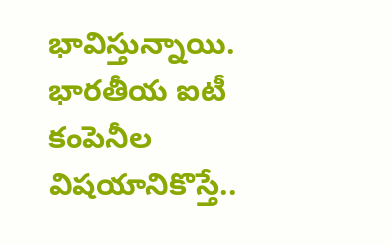భావిస్తున్నాయి. భారతీయ ఐటీ కంపెనీల విషయానికొస్తే..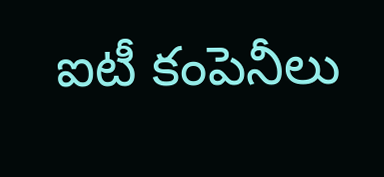ఐటీ కంపెనీలు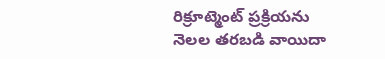రిక్రూట్మెంట్ ప్రక్రియను నెలల తరబడి వాయిదా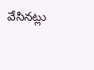వేసినట్లు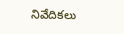నివేదికలు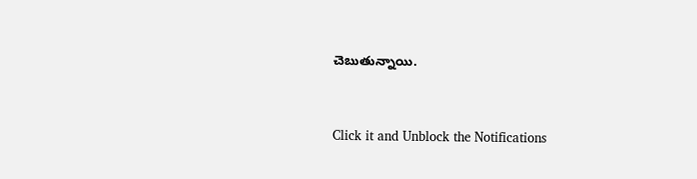చెబుతున్నాయి.


Click it and Unblock the Notifications